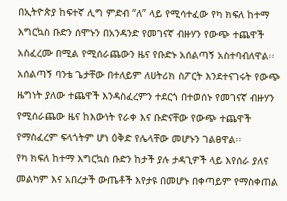በኢትዮጵያ ከፍተኛ ሊግ ምድብ “ለ” ላይ የሚሳተፈው የካ ክፍለ ከተማ እግርኳስ ቡድን ሰሞኑን በአንዳንድ የመገናኛ ብዙሃን የውጭ ተጨዋች አስፈረሙ በሚል የሚሰራጨውን ዜና የቡድኑ አሰልጣኝ አስተባብለዋል፡፡
አሰልጣኝ ባንቴ ጌታቸው በተለይም ለሀትሪክ ስፖርት እንደተናገሩት የውጭ ዜግነት ያለው ተጨዋች እንዳስፈረምን ተደርጎ በተወሰኑ የመገናኛ ብዙሃን የሚሰራጨው ዜና ከእውነት የራቀ እና ቡድናቸው የውጭ ተጨዋች የማስፈረም ፍላጎትም ሆነ ዕቅድ የሌላቸው መሆኑን ገልፀዋል፡፡
የካ ክፍለ ከተማ እግርኳስ ቡድን ከታች ያሉ ታዳጊዎች ላይ እየሰራ ያለና መልካም እና አበረታች ውጤቶች እየታዩ በመሆኑ በቀጣይም የማስቀጠል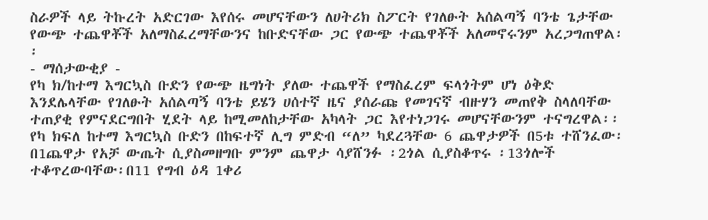ስራዎች ላይ ትኩረት አድርገው እየሰሩ መሆናቸውን ለሀትሪክ ስፖርት የገለፁት አሰልጣኝ ባንቴ ጌታቸው የውጭ ተጨዋቾች አለማስፈረማቸውንና ከቡድናቸው ጋር የውጭ ተጨዋቾች አለመኖሩንም አረጋግጠዋል፡፡
- ማሰታውቂያ -
የካ ክ/ከተማ እግርኳስ ቡድን የውጭ ዜግነት ያለው ተጨዋች የማስፈረም ፍላጎትም ሆነ ዕቅድ እንደሌላቸው የገለፁት አሰልጣኝ ባንቴ ይሄን ሀሰተኛ ዜና ያሰራጩ የመገናኛ ብዙሃን መጠየቅ ስላለባቸው ተጠያቂ የምናደርግበት ሂደት ላይ ከሚመለከታቸው አካላት ጋር እየተነጋገሩ መሆናቸውንም ተናግረዋል፡፡
የካ ክፍለ ከተማ እግርኳስ ቡድን በከፍተኛ ሊግ ምድብ “ለ” ካደረጓቸው 6 ጨዋታዎች በ5ቱ ተሸንፈው፡በ1ጨዋታ የአቻ ውጤት ሲያስመዘግቡ ምንም ጨዋታ ሳያሸንፉ ፡2ጎል ሲያስቆጥሩ ፡13ጎሎች ተቆጥረውባቸው፡በ11 የግብ ዕዳ 1ቀሪ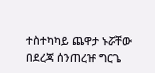ተስተካካይ ጨዋታ ኑሯቸው በደረጃ ሰንጠረዡ ግርጌ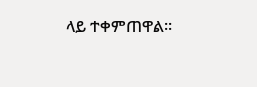ላይ ተቀምጠዋል፡፡